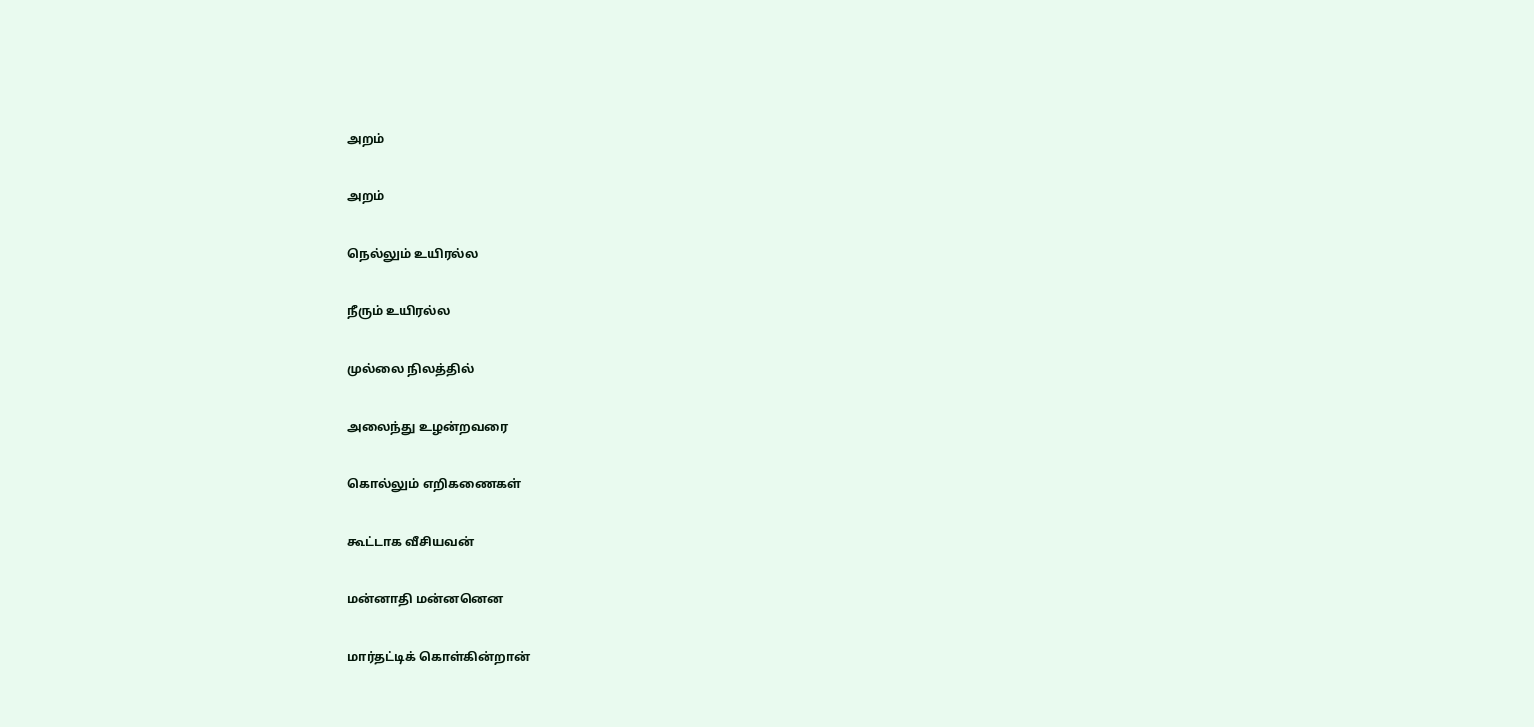அறம்

அறம்

நெல்லும் உயிரல்ல

நீரும் உயிரல்ல

முல்லை நிலத்தில்

அலைந்து உழன்றவரை

கொல்லும் எறிகணைகள்

கூட்டாக வீசியவன்

மன்னாதி மன்னனென

மார்தட்டிக் கொள்கின்றான்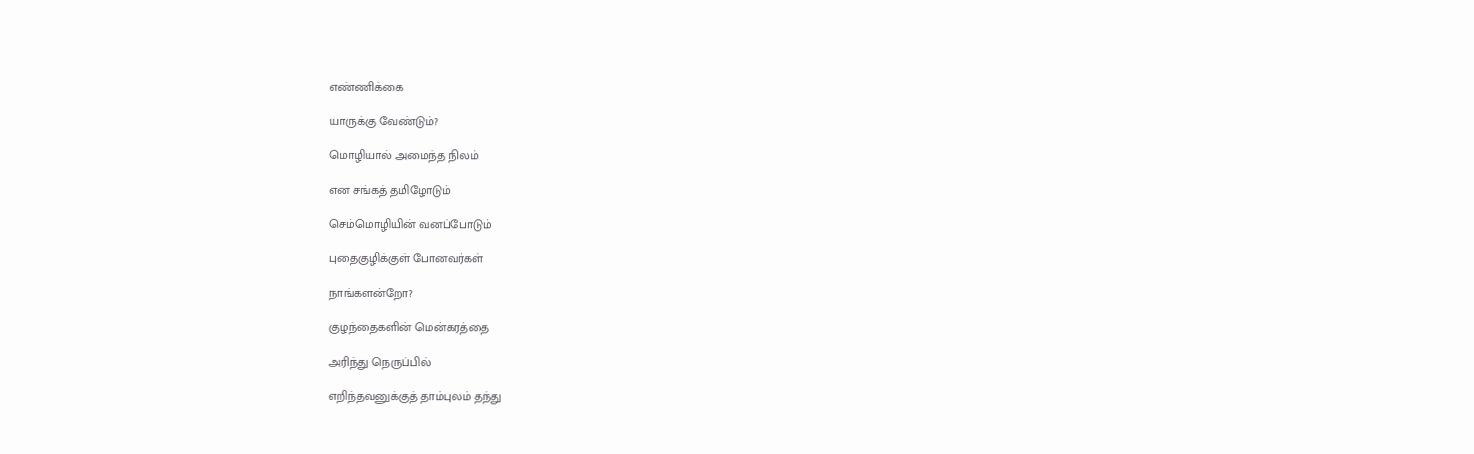எண்ணிக்கை

யாருக்கு வேண்டும்?

மொழியால் அமைந்த நிலம்

என சங்கத் தமிழோடும்

செம்மொழியின் வனப்போடும்

புதைகுழிக்குள் போனவர்கள்

நாங்களன்றோ?

குழந்தைகளின் மென்கரத்தை

அரிந்து நெருப்பில்

எறிந்தவனுக்குத் தாம்புலம் தந்து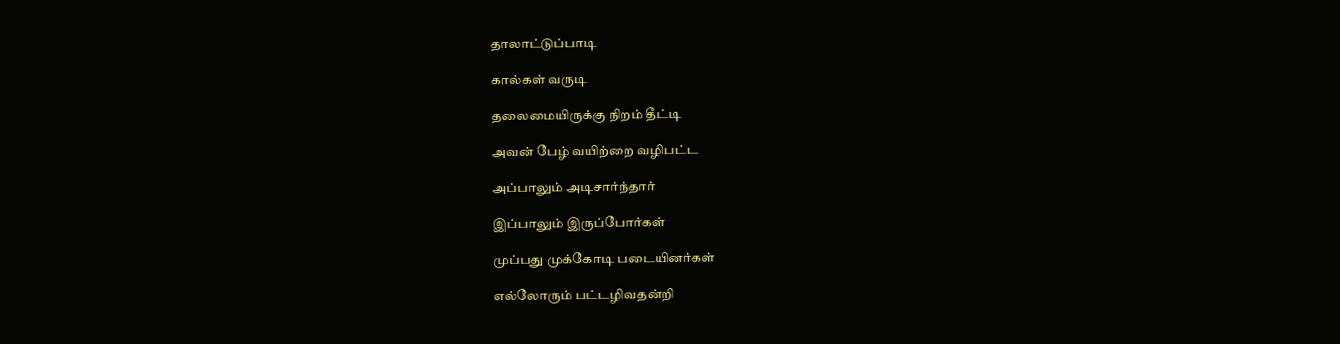தாலாட்டுப்பாடி

கால்கள் வருடி

தலைமையிருக்கு நிறம் தீட்டி

அவன் பேழ் வயிற்றை வழிபட்ட

அப்பாலும் அடிசார்ந்தார்

இப்பாலும் இருப்போர்கள்

முப்பது முக்கோடி படையினர்கள்

எல்லோரும் பட்டழிவதன்றி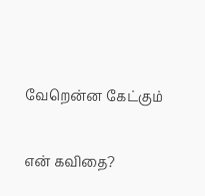வேறென்ன கேட்கும்

என் கவிதை?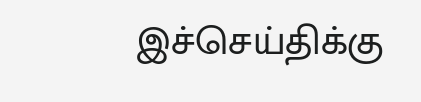இச்செய்திக்கு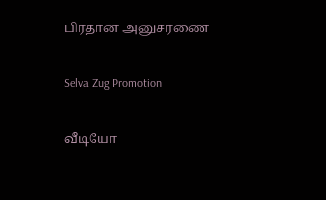பிரதான அனுசரணை

Selva Zug Promotion

வீடியோ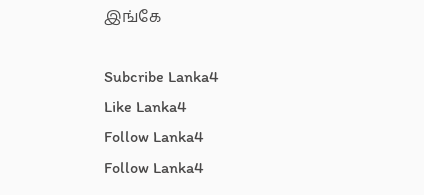இங்கே

Subcribe Lanka4
Like Lanka4
Follow Lanka4
Follow Lanka4